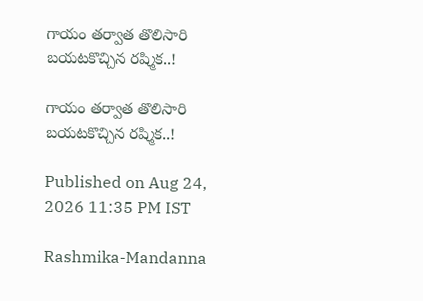గాయం తర్వాత తొలిసారి బయటకొచ్చిన రష్మిక..!

గాయం తర్వాత తొలిసారి బయటకొచ్చిన రష్మిక..!

Published on Aug 24, 2026 11:35 PM IST

Rashmika-Mandanna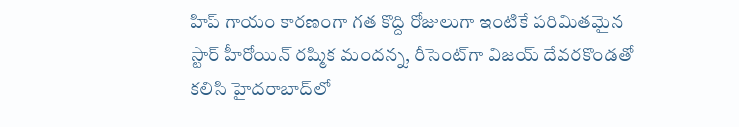హిప్ గాయం కారణంగా గత కొద్ది రోజులుగా ఇంటికే పరిమితమైన స్టార్ హీరోయిన్ రష్మిక మందన్న, రీసెంట్‌గా విజయ్ దేవరకొండతో కలిసి హైదరాబాద్‌లో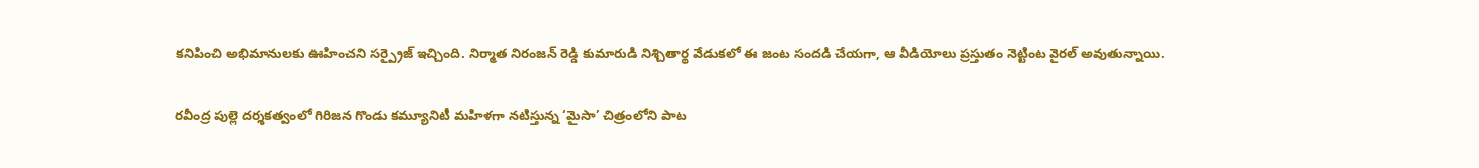కనిపించి అభిమానులకు ఊహించని సర్ప్రైజ్ ఇచ్చింది. నిర్మాత నిరంజన్ రెడ్డి కుమారుడి నిశ్చితార్థ వేడుకలో ఈ జంట సందడి చేయగా, ఆ వీడియోలు ప్రస్తుతం నెట్టింట వైరల్ అవుతున్నాయి.

రవీంద్ర పుల్లె దర్శకత్వంలో గిరిజన గొండు కమ్యూనిటీ మహిళగా నటిస్తున్న ‘మైసా’ చిత్రంలోని పాట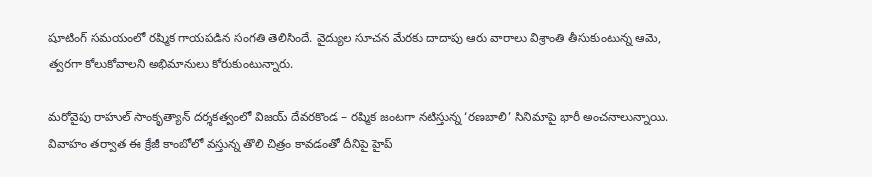షూటింగ్ సమయంలో రష్మిక గాయపడిన సంగతి తెలిసిందే. వైద్యుల సూచన మేరకు దాదాపు ఆరు వారాలు విశ్రాంతి తీసుకుంటున్న ఆమె, త్వరగా కోలుకోవాలని అభిమానులు కోరుకుంటున్నారు.

మరోవైపు రాహుల్ సాంకృత్యాన్ దర్శకత్వంలో విజయ్ దేవరకొండ – రష్మిక జంటగా నటిస్తున్న ‘రణబాలి’ సినిమాపై భారీ అంచనాలున్నాయి. వివాహం తర్వాత ఈ క్రేజీ కాంబోలో వస్తున్న తొలి చిత్రం కావడంతో దీనిపై హైప్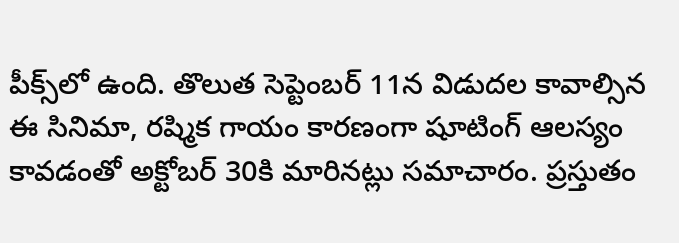పీక్స్‌లో ఉంది. తొలుత సెప్టెంబర్ 11న విడుదల కావాల్సిన ఈ సినిమా, రష్మిక గాయం కారణంగా షూటింగ్ ఆలస్యం కావడంతో అక్టోబర్ 30కి మారినట్లు సమాచారం. ప్రస్తుతం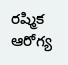రష్మిక ఆరోగ్య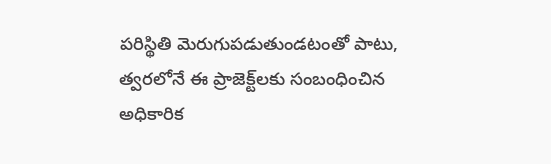పరిస్థితి మెరుగుపడుతుండటంతో పాటు, త్వరలోనే ఈ ప్రాజెక్ట్‌లకు సంబంధించిన అధికారిక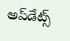అప్‌డేట్స్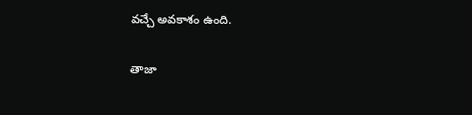వచ్చే అవకాశం ఉంది.

తాజా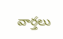వార్తలు